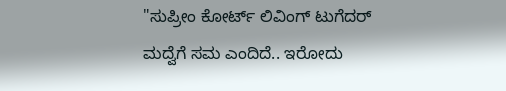"ಸುಪ್ರೀಂ ಕೋರ್ಟ್ ಲಿವಿಂಗ್ ಟುಗೆದರ್ ಮದ್ವೆಗೆ ಸಮ ಎಂದಿದೆ.. ಇರೋದು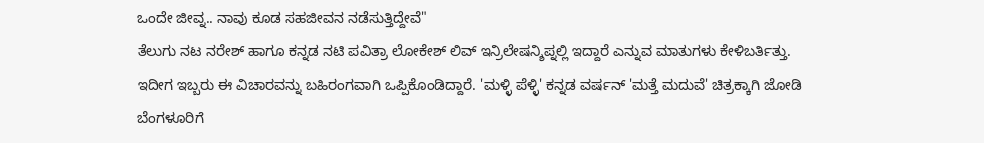ಒಂದೇ ಜೀವ್ನ.. ನಾವು ಕೂಡ ಸಹಜೀವನ ನಡೆಸುತ್ತಿದ್ದೇವೆ"
ತೆಲುಗು ನಟ ನರೇಶ್ ಹಾಗೂ ಕನ್ನಡ ನಟಿ ಪವಿತ್ರಾ ಲೋಕೇಶ್ ಲಿವ್ ಇನ್ರಿಲೇಷನ್ಶಿಪ್ನಲ್ಲಿ ಇದ್ದಾರೆ ಎನ್ನುವ ಮಾತುಗಳು ಕೇಳಿಬರ್ತಿತ್ತು. ಇದೀಗ ಇಬ್ಬರು ಈ ವಿಚಾರವನ್ನು ಬಹಿರಂಗವಾಗಿ ಒಪ್ಪಿಕೊಂಡಿದ್ದಾರೆ. 'ಮಳ್ಳಿ ಪೆಳ್ಳಿ' ಕನ್ನಡ ವರ್ಷನ್ 'ಮತ್ತೆ ಮದುವೆ' ಚಿತ್ರಕ್ಕಾಗಿ ಜೋಡಿ ಬೆಂಗಳೂರಿಗೆ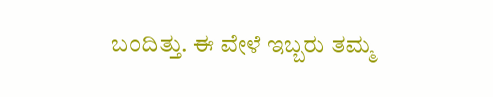ಬಂದಿತ್ತು. ಈ ವೇಳೆ ಇಬ್ಬರು ತಮ್ಮ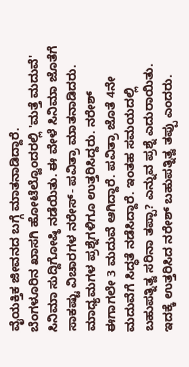ವೈಯಕ್ತಿಕ ಜೀವನದ ಬಗ್ಗೆ ಮಾತನಾಡಿದ್ದಾರೆ.
ಬೆಂಗಳೂರಿನ ಖಾಸಗಿ ಹೋಟೆಲ್ವೊಂದರಲ್ಲಿ 'ಮತ್ತೆ ಮದುವೆ' ಸಿನಿಮಾ ಸುದ್ದಿಗೋಷ್ಠಿ ನಡೆಯಿತು. ಈ ವೇಳೆ ಸಿನಿಮಾ ಜೊತೆಗೆ ಸಾಕಷ್ಟು ವಿಚಾರಗಳ ನರೇಸ್- ಪವಿತ್ರಾ ಮಾತನಾಡಿದರು. ಮಾಧ್ಯಮಗಳ ಪ್ರಶ್ನೆಗಳಿಗೂ ಉತ್ತರಿಸಿದ್ದರು. ನರೇಶ್ ಈಗಾಗಲೇ 3 ಮದುವೆ ಆಗಿದ್ದಾರೆ. ಪವಿತ್ರಾ ಜೊತೆ 4ನೇ ಮದುವೆಗೆ ಸಿದ್ಧತೆ ನಡೆಸಿದ್ದಾರೆ. ಇಂತಹ ಸಮಯದಲ್ಲಿ ಬಹುಪತ್ನಿತ್ವ ಸರಿನಾ ತಪ್ಪಾ? ಎನ್ನುವ ಪ್ರಶ್ನೆ ಎದುರಾಯಿತು. ಇದಕ್ಕೆ ಉತ್ತರಿಸಿದ ನರೇಶ್ ಬಹುಪತ್ನಿತ್ವ ತಪ್ಪು ಎಂದರು.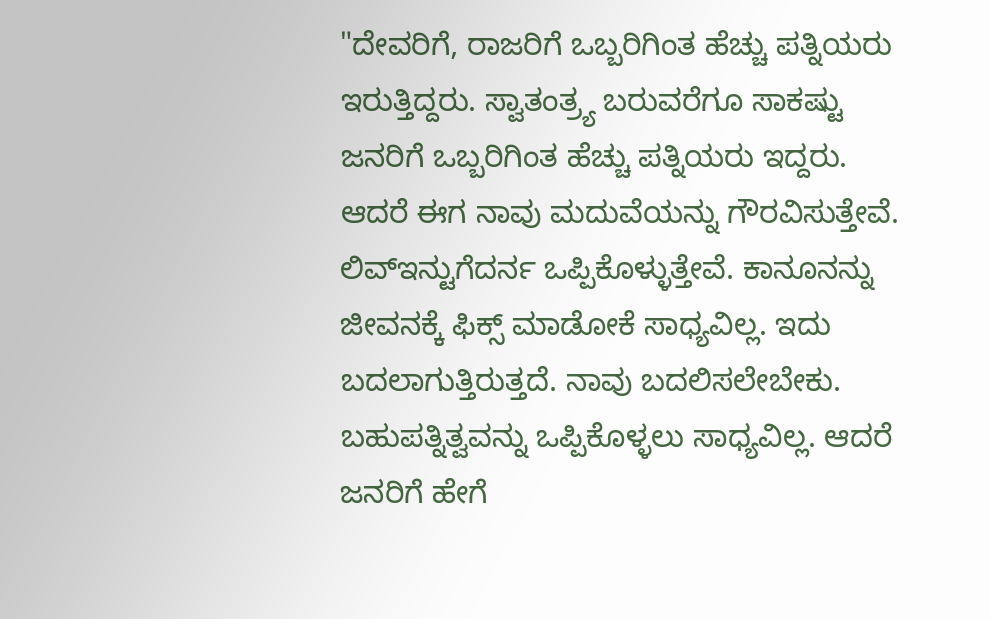"ದೇವರಿಗೆ, ರಾಜರಿಗೆ ಒಬ್ಬರಿಗಿಂತ ಹೆಚ್ಚು ಪತ್ನಿಯರು ಇರುತ್ತಿದ್ದರು. ಸ್ವಾತಂತ್ರ್ಯ ಬರುವರೆಗೂ ಸಾಕಷ್ಟು ಜನರಿಗೆ ಒಬ್ಬರಿಗಿಂತ ಹೆಚ್ಚು ಪತ್ನಿಯರು ಇದ್ದರು. ಆದರೆ ಈಗ ನಾವು ಮದುವೆಯನ್ನು ಗೌರವಿಸುತ್ತೇವೆ. ಲಿವ್ಇನ್ಟುಗೆದರ್ನ ಒಪ್ಪಿಕೊಳ್ಳುತ್ತೇವೆ. ಕಾನೂನನ್ನು ಜೀವನಕ್ಕೆ ಫಿಕ್ಸ್ ಮಾಡೋಕೆ ಸಾಧ್ಯವಿಲ್ಲ. ಇದು ಬದಲಾಗುತ್ತಿರುತ್ತದೆ. ನಾವು ಬದಲಿಸಲೇಬೇಕು. ಬಹುಪತ್ನಿತ್ವವನ್ನು ಒಪ್ಪಿಕೊಳ್ಳಲು ಸಾಧ್ಯವಿಲ್ಲ. ಆದರೆ ಜನರಿಗೆ ಹೇಗೆ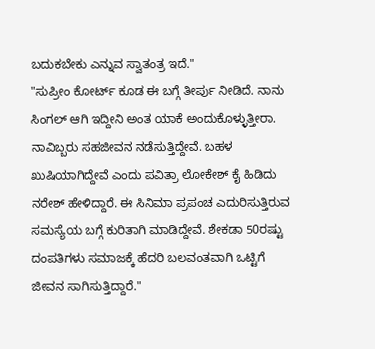ಬದುಕಬೇಕು ಎನ್ನುವ ಸ್ವಾತಂತ್ರ ಇದೆ."
"ಸುಪ್ರೀಂ ಕೋರ್ಟ್ ಕೂಡ ಈ ಬಗ್ಗೆ ತೀರ್ಪು ನೀಡಿದೆ. ನಾನು ಸಿಂಗಲ್ ಆಗಿ ಇದ್ದೀನಿ ಅಂತ ಯಾಕೆ ಅಂದುಕೊಳ್ಳುತ್ತೀರಾ. ನಾವಿಬ್ಬರು ಸಹಜೀವನ ನಡೆಸುತ್ತಿದ್ದೇವೆ. ಬಹಳ ಖುಷಿಯಾಗಿದ್ದೇವೆ ಎಂದು ಪವಿತ್ರಾ ಲೋಕೇಶ್ ಕೈ ಹಿಡಿದು ನರೇಶ್ ಹೇಳಿದ್ದಾರೆ. ಈ ಸಿನಿಮಾ ಪ್ರಪಂಚ ಎದುರಿಸುತ್ತಿರುವ ಸಮಸ್ಯೆಯ ಬಗ್ಗೆ ಕುರಿತಾಗಿ ಮಾಡಿದ್ದೇವೆ. ಶೇಕಡಾ 50ರಷ್ಟು ದಂಪತಿಗಳು ಸಮಾಜಕ್ಕೆ ಹೆದರಿ ಬಲವಂತವಾಗಿ ಒಟ್ಟಿಗೆ ಜೀವನ ಸಾಗಿಸುತ್ತಿದ್ದಾರೆ."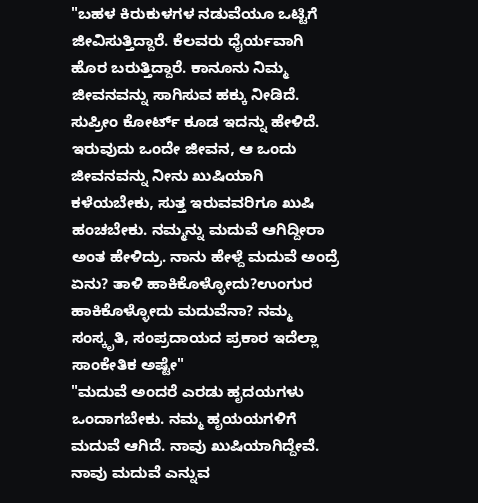"ಬಹಳ ಕಿರುಕುಳಗಳ ನಡುವೆಯೂ ಒಟ್ಟಿಗೆ ಜೀವಿಸುತ್ತಿದ್ದಾರೆ. ಕೆಲವರು ಧೈರ್ಯವಾಗಿ ಹೊರ ಬರುತ್ತಿದ್ದಾರೆ. ಕಾನೂನು ನಿಮ್ಮ ಜೀವನವನ್ನು ಸಾಗಿಸುವ ಹಕ್ಕು ನೀಡಿದೆ. ಸುಪ್ರೀಂ ಕೋರ್ಟ್ ಕೂಡ ಇದನ್ನು ಹೇಳಿದೆ. ಇರುವುದು ಒಂದೇ ಜೀವನ, ಆ ಒಂದು ಜೀವನವನ್ನು ನೀನು ಖುಷಿಯಾಗಿ ಕಳೆಯಬೇಕು, ಸುತ್ತ ಇರುವವರಿಗೂ ಖುಷಿ ಹಂಚಬೇಕು. ನಮ್ಮನ್ನು ಮದುವೆ ಆಗಿದ್ದೀರಾ ಅಂತ ಹೇಳಿದ್ರು. ನಾನು ಹೇಳ್ದೆ ಮದುವೆ ಅಂದ್ರೆ ಏನು? ತಾಳಿ ಹಾಕಿಕೊಳ್ಳೋದು?ಉಂಗುರ ಹಾಕಿಕೊಳ್ಳೋದು ಮದುವೆನಾ? ನಮ್ಮ ಸಂಸ್ಕೃತಿ, ಸಂಪ್ರದಾಯದ ಪ್ರಕಾರ ಇದೆಲ್ಲಾ ಸಾಂಕೇತಿಕ ಅಷ್ಟೇ"
"ಮದುವೆ ಅಂದರೆ ಎರಡು ಹೃದಯಗಳು ಒಂದಾಗಬೇಕು. ನಮ್ಮ ಹೃಯಯಗಳಿಗೆ ಮದುವೆ ಆಗಿದೆ. ನಾವು ಖುಷಿಯಾಗಿದ್ದೇವೆ. ನಾವು ಮದುವೆ ಎನ್ನುವ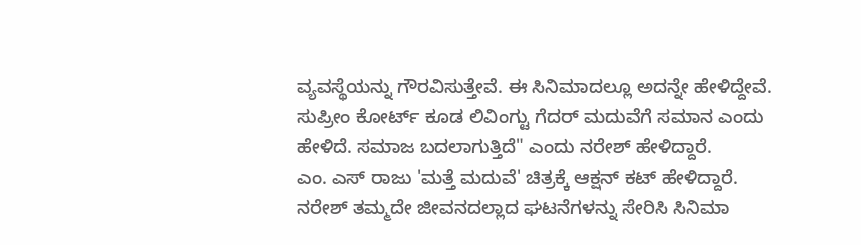ವ್ಯವಸ್ಥೆಯನ್ನು ಗೌರವಿಸುತ್ತೇವೆ. ಈ ಸಿನಿಮಾದಲ್ಲೂ ಅದನ್ನೇ ಹೇಳಿದ್ದೇವೆ. ಸುಪ್ರೀಂ ಕೋರ್ಟ್ ಕೂಡ ಲಿವಿಂಗ್ಟು ಗೆದರ್ ಮದುವೆಗೆ ಸಮಾನ ಎಂದು ಹೇಳಿದೆ. ಸಮಾಜ ಬದಲಾಗುತ್ತಿದೆ" ಎಂದು ನರೇಶ್ ಹೇಳಿದ್ದಾರೆ.
ಎಂ. ಎಸ್ ರಾಜು 'ಮತ್ತೆ ಮದುವೆ' ಚಿತ್ರಕ್ಕೆ ಆಕ್ಷನ್ ಕಟ್ ಹೇಳಿದ್ದಾರೆ. ನರೇಶ್ ತಮ್ಮದೇ ಜೀವನದಲ್ಲಾದ ಘಟನೆಗಳನ್ನು ಸೇರಿಸಿ ಸಿನಿಮಾ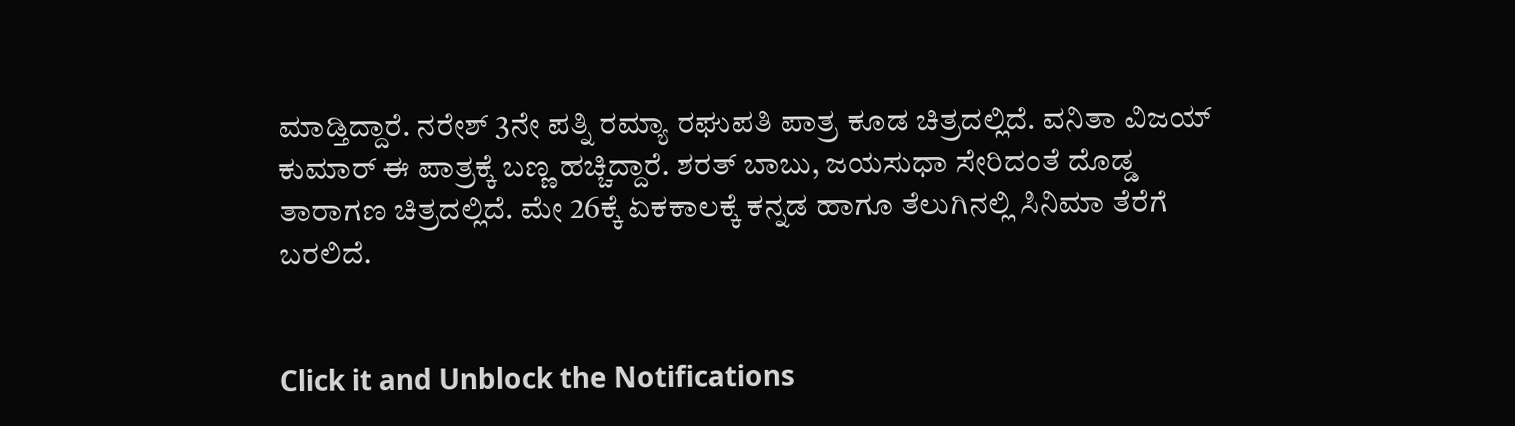ಮಾಡ್ತಿದ್ದಾರೆ. ನರೇಶ್ 3ನೇ ಪತ್ನಿ ರಮ್ಯಾ ರಘುಪತಿ ಪಾತ್ರ ಕೂಡ ಚಿತ್ರದಲ್ಲಿದೆ. ವನಿತಾ ವಿಜಯ್ ಕುಮಾರ್ ಈ ಪಾತ್ರಕ್ಕೆ ಬಣ್ಣ ಹಚ್ಚಿದ್ದಾರೆ. ಶರತ್ ಬಾಬು, ಜಯಸುಧಾ ಸೇರಿದಂತೆ ದೊಡ್ಡ ತಾರಾಗಣ ಚಿತ್ರದಲ್ಲಿದೆ. ಮೇ 26ಕ್ಕೆ ಏಕಕಾಲಕ್ಕೆ ಕನ್ನಡ ಹಾಗೂ ತೆಲುಗಿನಲ್ಲಿ ಸಿನಿಮಾ ತೆರೆಗೆ ಬರಲಿದೆ.


Click it and Unblock the Notifications